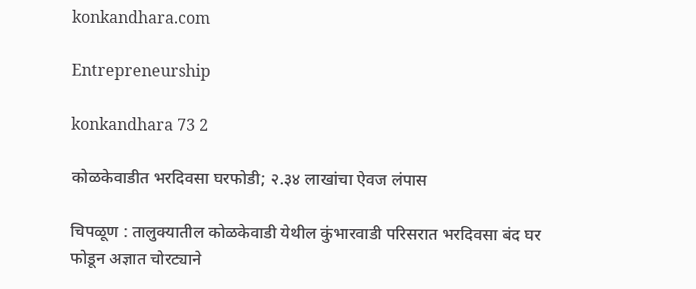konkandhara.com

Entrepreneurship

konkandhara 73 2

कोळकेवाडीत भरदिवसा घरफोडी; २.३४ लाखांचा ऐवज लंपास

चिपळूण : तालुक्यातील कोळकेवाडी येथील कुंभारवाडी परिसरात भरदिवसा बंद घर फोडून अज्ञात चोरट्याने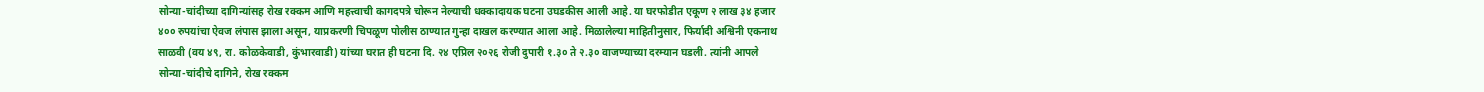सोन्या-चांदीच्या दागिन्यांसह रोख रक्कम आणि महत्त्वाची कागदपत्रे चोरून नेल्याची धक्कादायक घटना उघडकीस आली आहे. या घरफोडीत एकूण २ लाख ३४ हजार ४०० रुपयांचा ऐवज लंपास झाला असून, याप्रकरणी चिपळूण पोलीस ठाण्यात गुन्हा दाखल करण्यात आला आहे. मिळालेल्या माहितीनुसार, फिर्यादी अश्विनी एकनाथ साळवी (वय ४९, रा. कोळकेवाडी, कुंभारवाडी) यांच्या घरात ही घटना दि. २४ एप्रिल २०२६ रोजी दुपारी १.३० ते २.३० वाजण्याच्या दरम्यान घडली. त्यांनी आपले सोन्या-चांदीचे दागिने, रोख रक्कम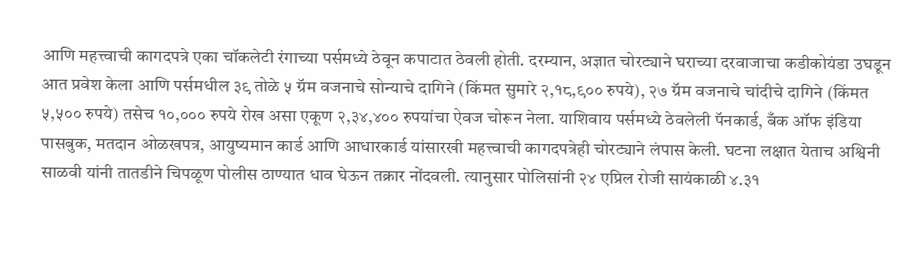आणि महत्त्वाची कागदपत्रे एका चॉकलेटी रंगाच्या पर्समध्ये ठेवून कपाटात ठेवली होती. दरम्यान, अज्ञात चोरट्याने घराच्या दरवाजाचा कडीकोयंडा उघडून आत प्रवेश केला आणि पर्समधील ३९ तोळे ५ ग्रॅम वजनाचे सोन्याचे दागिने (किंमत सुमारे २,१८,९०० रुपये), २७ ग्रॅम वजनाचे चांदीचे दागिने (किंमत ५,५०० रुपये) तसेच १०,००० रुपये रोख असा एकूण २,३४,४०० रुपयांचा ऐवज चोरून नेला. याशिवाय पर्समध्ये ठेवलेली पॅनकार्ड, बँक ऑफ इंडिया पासबुक, मतदान ओळखपत्र, आयुष्यमान कार्ड आणि आधारकार्ड यांसारखी महत्त्वाची कागदपत्रेही चोरट्याने लंपास केली. घटना लक्षात येताच अश्विनी साळवी यांनी तातडीने चिपळूण पोलीस ठाण्यात धाव घेऊन तक्रार नोंदवली. त्यानुसार पोलिसांनी २४ एप्रिल रोजी सायंकाळी ४.३१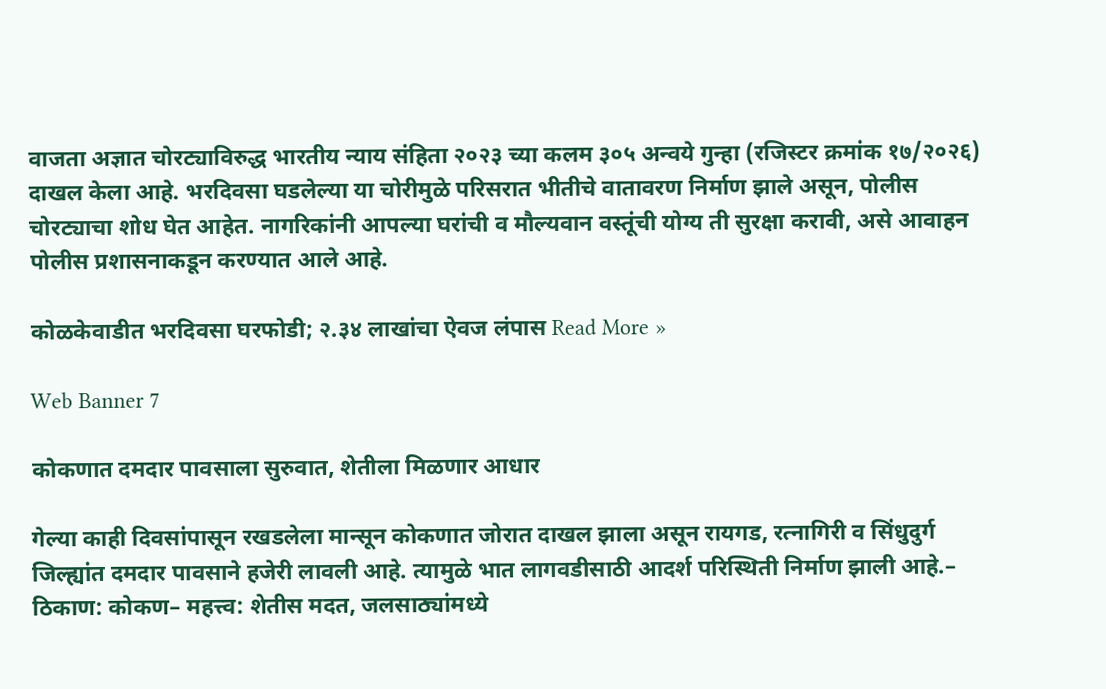वाजता अज्ञात चोरट्याविरुद्ध भारतीय न्याय संहिता २०२३ च्या कलम ३०५ अन्वये गुन्हा (रजिस्टर क्रमांक १७/२०२६) दाखल केला आहे. भरदिवसा घडलेल्या या चोरीमुळे परिसरात भीतीचे वातावरण निर्माण झाले असून, पोलीस चोरट्याचा शोध घेत आहेत. नागरिकांनी आपल्या घरांची व मौल्यवान वस्तूंची योग्य ती सुरक्षा करावी, असे आवाहन पोलीस प्रशासनाकडून करण्यात आले आहे.

कोळकेवाडीत भरदिवसा घरफोडी; २.३४ लाखांचा ऐवज लंपास Read More »

Web Banner 7

कोकणात दमदार पावसाला सुरुवात, शेतीला मिळणार आधार

गेल्या काही दिवसांपासून रखडलेला मान्सून कोकणात जोरात दाखल झाला असून रायगड, रत्नागिरी व सिंधुदुर्ग जिल्ह्यांत दमदार पावसाने हजेरी लावली आहे. त्यामुळे भात लागवडीसाठी आदर्श परिस्थिती निर्माण झाली आहे.– ठिकाण: कोकण– महत्त्व: शेतीस मदत, जलसाठ्यांमध्ये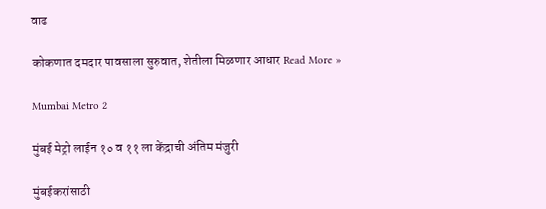वाढ

कोकणात दमदार पावसाला सुरुवात, शेतीला मिळणार आधार Read More »

Mumbai Metro 2

मुंबई मेट्रो लाईन १० व ११ ला केंद्राची अंतिम मंजुरी

मुंबईकरांसाठी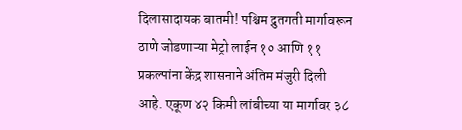दिलासादायक बातमी! पश्चिम द्रुतगती मार्गावरून ठाणे जोडणाऱ्या मेट्रो लाईन १० आणि ११ प्रकल्पांना केंद्र शासनाने अंतिम मंजुरी दिली आहे. एकूण ४२ किमी लांबीच्या या मार्गावर ३८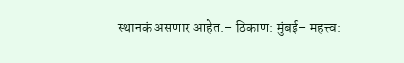स्थानकं असणार आहेत.– ठिकाण: मुंबई– महत्त्व: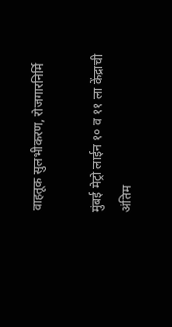वाहतूक सुलभीकरण, रोजगारनिर्मि

मुंबई मेट्रो लाईन १० व ११ ला केंद्राची अंतिम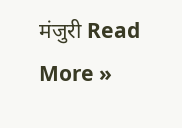मंजुरी Read More »